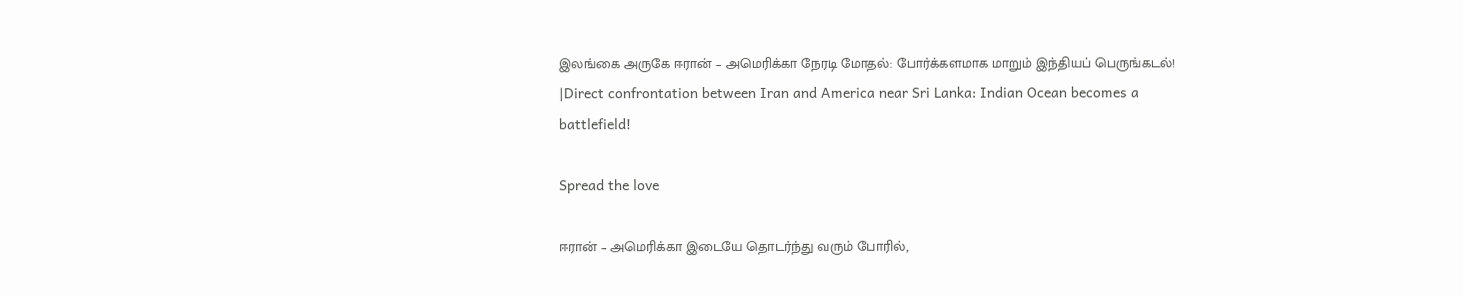இலங்கை அருகே ஈரான் – அமெரிக்கா நேரடி மோதல்: போர்க்களமாக மாறும் இந்தியப் பெருங்கடல்! |Direct confrontation between Iran and America near Sri Lanka: Indian Ocean becomes a battlefield!

Spread the love

ஈரான் – அமெரிக்கா இடையே தொடர்ந்து வரும் போரில்,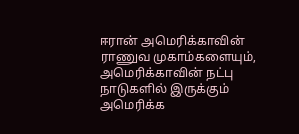ஈரான் அமெரிக்காவின் ராணுவ முகாம்களையும், அமெரிக்காவின் நட்பு நாடுகளில் இருக்கும் அமெரிக்க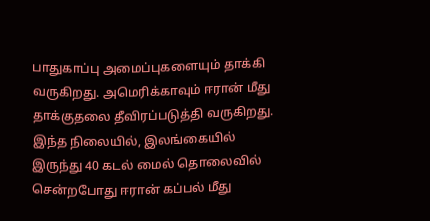பாதுகாப்பு அமைப்புகளையும் தாக்கி வருகிறது. அமெரிக்காவும் ஈரான் மீது தாக்குதலை தீவிரப்படுத்தி வருகிறது. இந்த நிலையில், இலங்கையில் இருந்து 40 கடல் மைல் தொலைவில் சென்றபோது ஈரான் கப்பல் மீது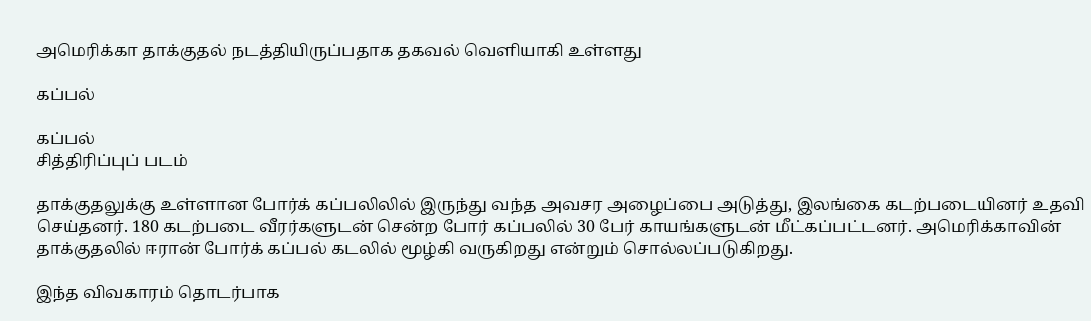அமெரிக்கா தாக்குதல் நடத்தியிருப்பதாக தகவல் வெளியாகி உள்ளது

கப்பல்

கப்பல்
சித்திரிப்புப் படம்

தாக்குதலுக்கு உள்ளான போர்க் கப்பலிலில் இருந்து வந்த அவசர அழைப்பை அடுத்து, இலங்கை கடற்படையினர் உதவி செய்தனர். 180 கடற்படை வீரர்களுடன் சென்ற போர் கப்பலில் 30 பேர் காயங்களுடன் மீட்கப்பட்டனர். அமெரிக்காவின் தாக்குதலில் ஈரான் போர்க் கப்பல் கடலில் மூழ்கி வருகிறது என்றும் சொல்லப்படுகிறது.

இந்த விவகாரம் தொடர்பாக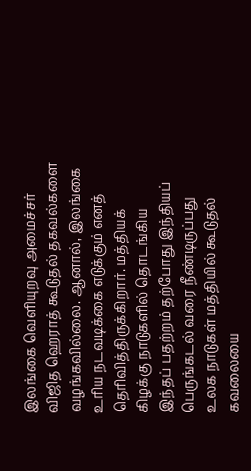இலங்கை வெளியுறவு அமைச்சர் விஜித ஹெராத் கூடுதல் தகவல்களை வழங்கவில்லை. ஆனால், இலங்கை உரிய நடவடிக்கை எடுக்கும் எனத் தெரிவித்திருக்கிறார். மத்தியக் கிழக்கு நாடுகளில் தொடங்கிய இந்தப் பதற்றம் தற்போது இந்தியப் பெருங்கடல் வரை நீண்டிருப்பது உலக நாடுகள் மத்தியில் கூடுதல் கவலையை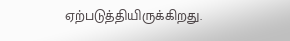ஏற்படுத்தியிருக்கிறது.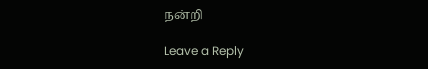நன்றி

Leave a Reply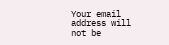Your email address will not be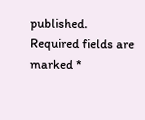published. Required fields are marked *